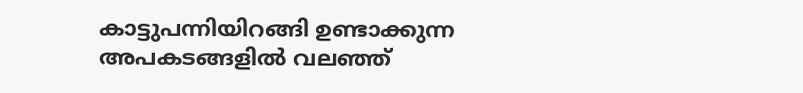കാട്ടുപന്നിയിറങ്ങി ഉണ്ടാക്കുന്ന അപകടങ്ങളില്‍ വലഞ്ഞ്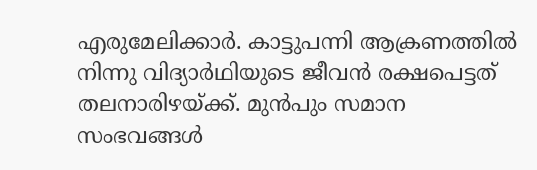എരുമേലിക്കാര്‍. കാട്ടുപന്നി ആക്രണത്തില്‍ നിന്നു വിദ്യാര്‍ഥിയുടെ ജീവന്‍ രക്ഷപെട്ടത് തലനാരിഴയ്ക്ക്. മുന്‍പും സമാന സംഭവങ്ങള്‍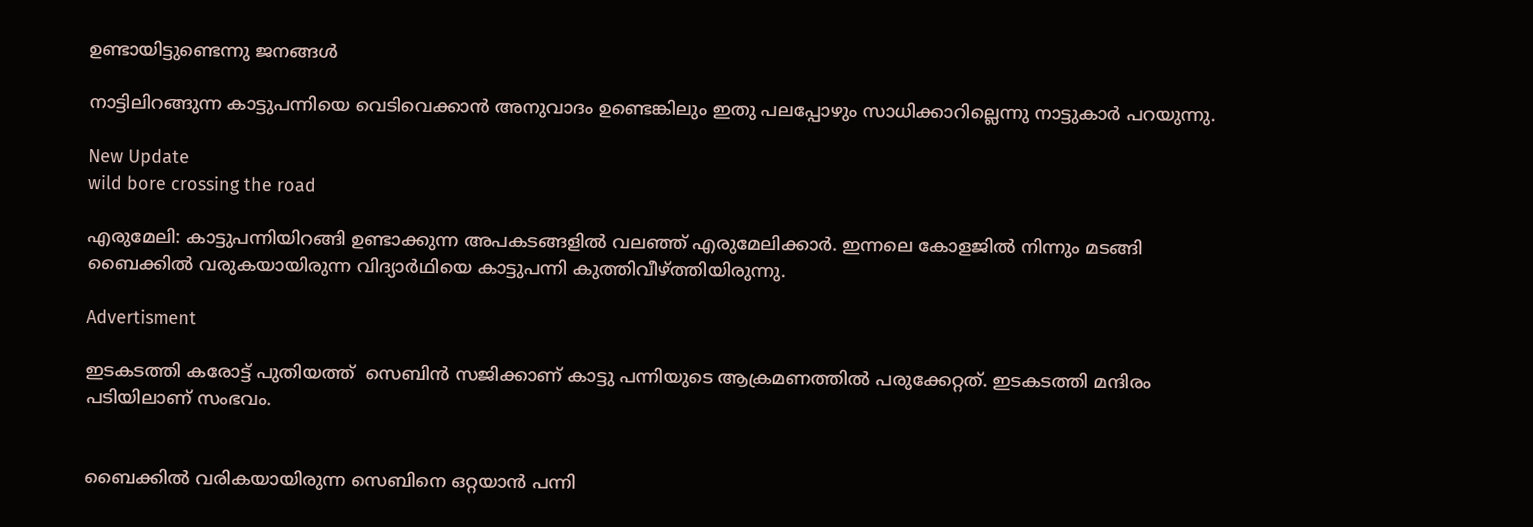ഉണ്ടായിട്ടുണ്ടെന്നു ജനങ്ങള്‍

നാട്ടിലിറങ്ങുന്ന കാട്ടുപന്നിയെ വെടിവെക്കാന്‍ അനുവാദം ഉണ്ടെങ്കിലും ഇതു പലപ്പോഴും സാധിക്കാറില്ലെന്നു നാട്ടുകാര്‍ പറയുന്നു.

New Update
wild bore crossing the road

എരുമേലി: കാട്ടുപന്നിയിറങ്ങി ഉണ്ടാക്കുന്ന അപകടങ്ങളില്‍ വലഞ്ഞ് എരുമേലിക്കാര്‍. ഇന്നലെ കോളജില്‍ നിന്നും മടങ്ങി ബൈക്കില്‍ വരുകയായിരുന്ന വിദ്യാര്‍ഥിയെ കാട്ടുപന്നി കുത്തിവീഴ്ത്തിയിരുന്നു.

Advertisment

ഇടകടത്തി കരോട്ട് പുതിയത്ത്  സെബിന്‍ സജിക്കാണ് കാട്ടു പന്നിയുടെ ആക്രമണത്തില്‍ പരുക്കേറ്റത്. ഇടകടത്തി മന്ദിരം പടിയിലാണ് സംഭവം.


ബൈക്കില്‍ വരികയായിരുന്ന സെബിനെ ഒറ്റയാന്‍ പന്നി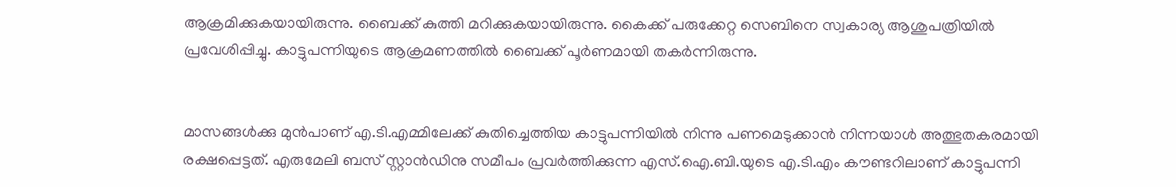ആക്രമിക്കുകയായിരുന്നു. ബൈക്ക് കുത്തി മറിക്കുകയായിരുന്നു. കൈക്ക് പരുക്കേറ്റ സെബിനെ സ്വകാര്യ ആശുപത്രിയില്‍ പ്രവേശിപ്പിച്ചു. കാട്ടുപന്നിയുടെ ആക്രമണത്തില്‍ ബൈക്ക് പൂര്‍ണമായി തകര്‍ന്നിരുന്നു.


മാസങ്ങള്‍ക്കു മുന്‍പാണ് എ.ടി.എമ്മിലേക്ക് കുതിച്ചെത്തിയ കാട്ടുപന്നിയില്‍ നിന്നു പണമെടുക്കാന്‍ നിന്നയാള്‍ അത്ഭുതകരമായി രക്ഷപ്പെട്ടത്. എരുമേലി ബസ് സ്റ്റാന്‍ഡിനു സമീപം പ്രവര്‍ത്തിക്കുന്ന എസ്.ഐ.ബി.യുടെ എ.ടി.എം കൗണ്ടറിലാണ് കാട്ടുപന്നി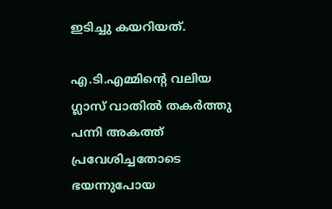ഇടിച്ചു കയറിയത്.

എ.ടി.എമ്മിന്റെ വലിയ ഗ്ലാസ് വാതില്‍ തകര്‍ത്തു പന്നി അകത്ത് പ്രവേശിച്ചതോടെ ഭയന്നുപോയ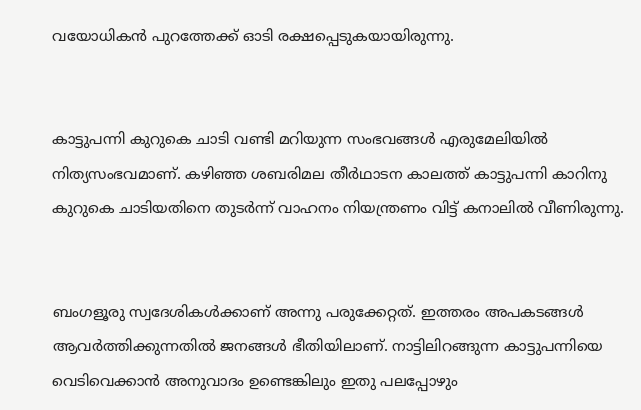വയോധികന്‍ പുറത്തേക്ക് ഓടി രക്ഷപ്പെടുകയായിരുന്നു.


കാട്ടുപന്നി കുറുകെ ചാടി വണ്ടി മറിയുന്ന സംഭവങ്ങള്‍ എരുമേലിയില്‍ നിത്യസംഭവമാണ്. കഴിഞ്ഞ ശബരിമല തീര്‍ഥാടന കാലത്ത് കാട്ടുപന്നി കാറിനു കുറുകെ ചാടിയതിനെ തുടര്‍ന്ന് വാഹനം നിയന്ത്രണം വിട്ട് കനാലില്‍ വീണിരുന്നു.


ബംഗളൂരു സ്വദേശികള്‍ക്കാണ് അന്നു പരുക്കേറ്റത്. ഇത്തരം അപകടങ്ങള്‍ ആവര്‍ത്തിക്കുന്നതില്‍ ജനങ്ങള്‍ ഭീതിയിലാണ്. നാട്ടിലിറങ്ങുന്ന കാട്ടുപന്നിയെ വെടിവെക്കാന്‍ അനുവാദം ഉണ്ടെങ്കിലും ഇതു പലപ്പോഴും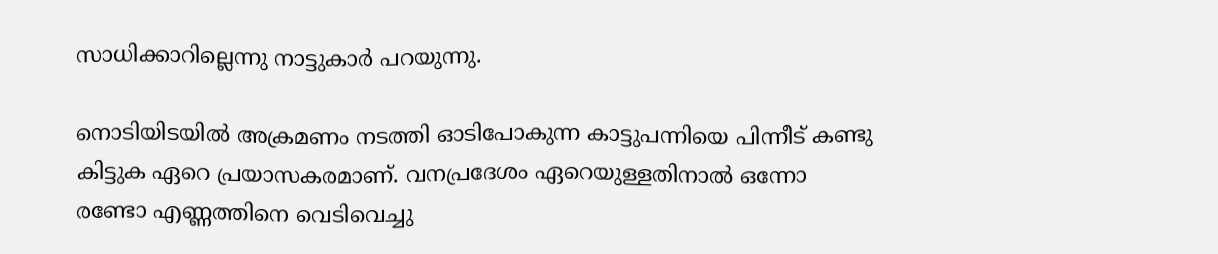സാധിക്കാറില്ലെന്നു നാട്ടുകാര്‍ പറയുന്നു.

നൊടിയിടയില്‍ അക്രമണം നടത്തി ഓടിപോകുന്ന കാട്ടുപന്നിയെ പിന്നീട് കണ്ടു കിട്ടുക ഏറെ പ്രയാസകരമാണ്. വനപ്രദേശം ഏറെയുള്ളതിനാൽ ഒന്നോ രണ്ടോ എണ്ണത്തിനെ വെടിവെച്ചു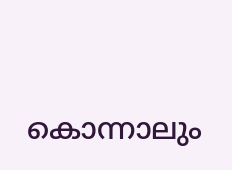കൊന്നാലും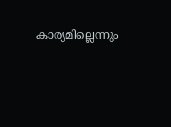കാര്യമില്ലെന്നും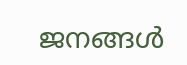ജനങ്ങള്‍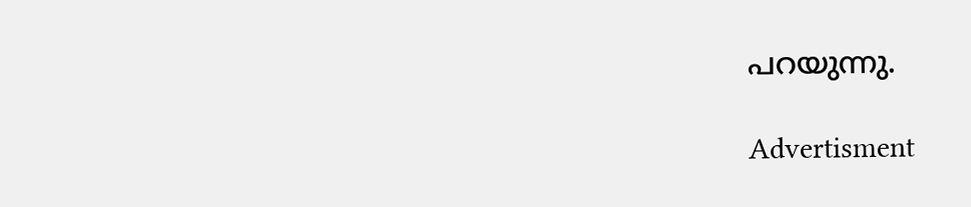പറയുന്നു.

Advertisment